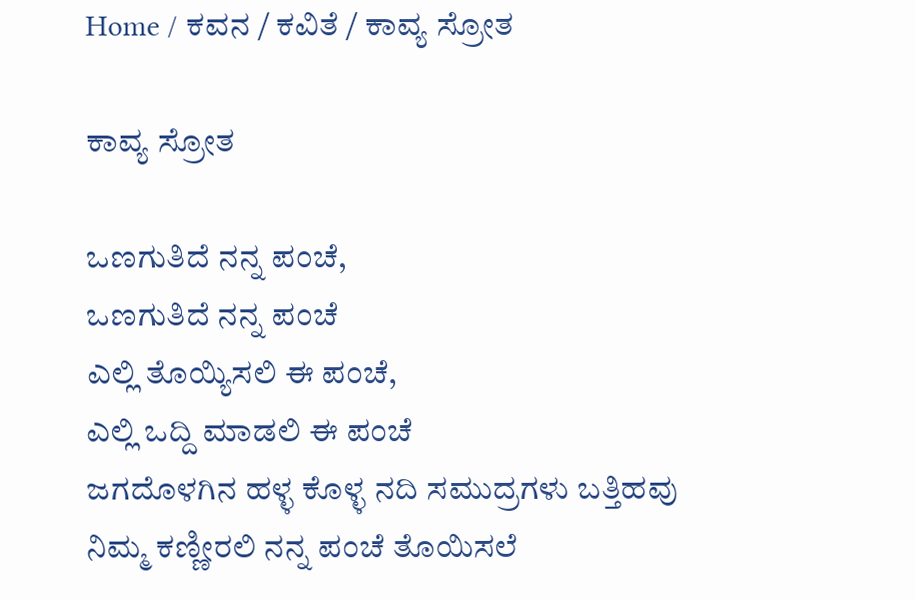Home / ಕವನ / ಕವಿತೆ / ಕಾವ್ಯ ಸ್ರೋತ

ಕಾವ್ಯ ಸ್ರೋತ

ಒಣಗುತಿದೆ ನನ್ನ ಪಂಚೆ,
ಒಣಗುತಿದೆ ನನ್ನ ಪಂಚೆ
ಎಲ್ಲಿ ತೊಯ್ಯಿಸಲಿ ಈ ಪಂಚೆ,
ಎಲ್ಲಿ ಒದ್ದಿ ಮಾಡಲಿ ಈ ಪಂಚೆ
ಜಗದೊಳಗಿನ ಹಳ್ಳ ಕೊಳ್ಳ ನದಿ ಸಮುದ್ರಗಳು ಬತ್ತಿಹವು
ನಿಮ್ಮ ಕಣ್ಣೀರಲಿ ನನ್ನ ಪಂಚೆ ತೊಯಿಸಲೆ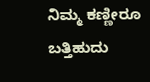ನಿಮ್ಮ ಕಣ್ಣೀರೂ ಬತ್ತಿಹುದು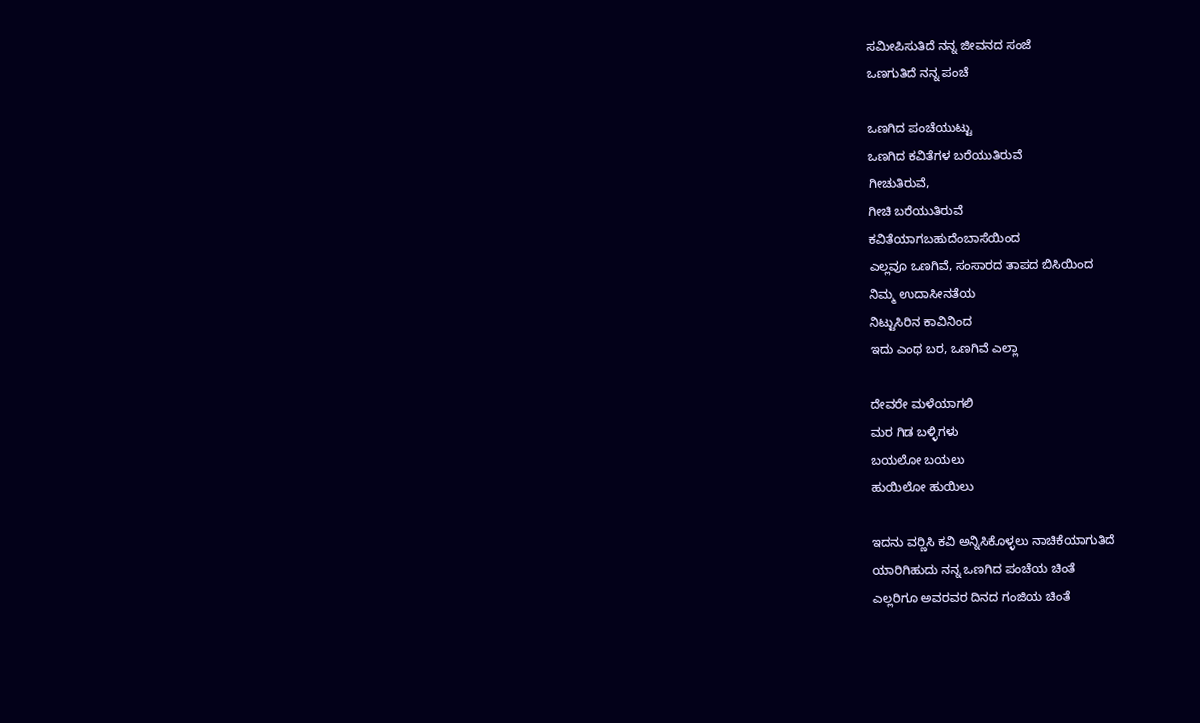ಸಮೀಪಿಸುತಿದೆ ನನ್ನ ಜೀವನದ ಸಂಜೆ
ಒಣಗುತಿದೆ ನನ್ನ ಪಂಚೆ

ಒಣಗಿದ ಪಂಚೆಯುಟ್ಟು
ಒಣಗಿದ ಕವಿತೆಗಳ ಬರೆಯುತಿರುವೆ
ಗೀಚುತಿರುವೆ,
ಗೀಚಿ ಬರೆಯುತಿರುವೆ
ಕವಿತೆಯಾಗಬಹುದೆಂಬಾಸೆಯಿಂದ
ಎಲ್ಲವೂ ಒಣಗಿವೆ, ಸಂಸಾರದ ತಾಪದ ಬಿಸಿಯಿಂದ
ನಿಮ್ಮ ಉದಾಸೀನತೆಯ
ನಿಟ್ಟುಸಿರಿನ ಕಾವಿನಿಂದ
ಇದು ಎಂಥ ಬರ, ಒಣಗಿವೆ ಎಲ್ಲಾ

ದೇವರೇ ಮಳೆಯಾಗಲಿ
ಮರ ಗಿಡ ಬಳ್ಳಿಗಳು
ಬಯಲೋ ಬಯಲು
ಹುಯಿಲೋ ಹುಯಿಲು

ಇದನು ವರ್‍ಣಿಸಿ ಕವಿ ಅನ್ನಿಸಿಕೊಳ್ಳಲು ನಾಚಿಕೆಯಾಗುತಿದೆ
ಯಾರಿಗಿಹುದು ನನ್ನ ಒಣಗಿದ ಪಂಚೆಯ ಚಿಂತೆ
ಎಲ್ಲರಿಗೂ ಅವರವರ ದಿನದ ಗಂಜಿಯ ಚಿಂತೆ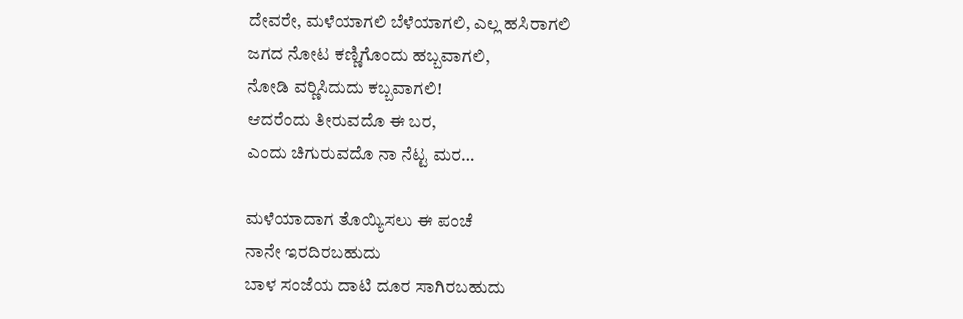ದೇವರೇ, ಮಳೆಯಾಗಲಿ ಬೆಳೆಯಾಗಲಿ, ಎಲ್ಲ ಹಸಿರಾಗಲಿ
ಜಗದ ನೋಟ ಕಣ್ಣಿಗೊಂದು ಹಬ್ಬವಾಗಲಿ,
ನೋಡಿ ವರ್‍ಣಿಸಿದುದು ಕಬ್ಬವಾಗಲಿ!
ಆದರೆಂದು ತೀರುವದೊ ಈ ಬರ,
ಎಂದು ಚಿಗುರುವದೊ ನಾ ನೆಟ್ಟ ಮರ…

ಮಳೆಯಾದಾಗ ತೊಯ್ಯಿಸಲು ಈ ಪಂಚೆ
ನಾನೇ ಇರದಿರಬಹುದು
ಬಾಳ ಸಂಜೆಯ ದಾಟಿ ದೂರ ಸಾಗಿರಬಹುದು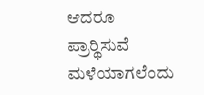ಆದರೂ ಪ್ರಾರ್‍ಥಿಸುವೆ ಮಳೆಯಾಗಲೆಂದು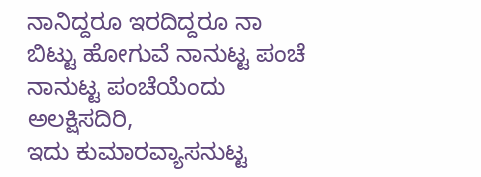ನಾನಿದ್ದರೂ ಇರದಿದ್ದರೂ ನಾ
ಬಿಟ್ಟು ಹೋಗುವೆ ನಾನುಟ್ಟ ಪಂಚೆ
ನಾನುಟ್ಟ ಪಂಚೆಯೆಂದು ಅಲಕ್ಷಿಸದಿರಿ,
ಇದು ಕುಮಾರವ್ಯಾಸನುಟ್ಟ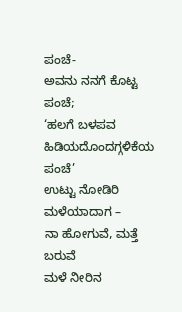ಪಂಚೆ-
ಅವನು ನನಗೆ ಕೊಟ್ಟ ಪಂಚೆ;
‘ಹಲಗೆ ಬಳಪವ ಹಿಡಿಯದೊಂದಗ್ಗಳಿಕೆಯ ಪಂಚೆ’
ಉಟ್ಟು ನೋಡಿರಿ ಮಳೆಯಾದಾಗ –
ನಾ ಹೋಗುವೆ, ಮತ್ತೆ ಬರುವೆ
ಮಳೆ ನೀರಿನ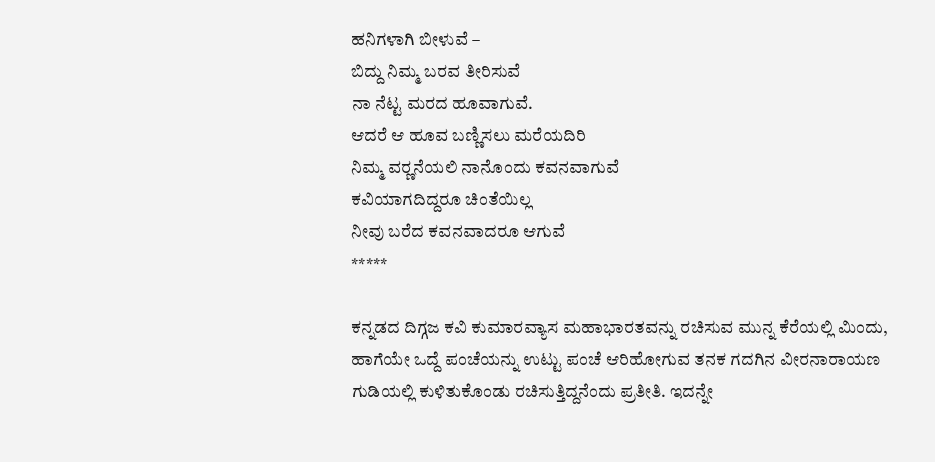ಹನಿಗಳಾಗಿ ಬೀಳುವೆ –
ಬಿದ್ದು ನಿಮ್ಮ ಬರವ ತೀರಿಸುವೆ
ನಾ ನೆಟ್ಟ ಮರದ ಹೂವಾಗುವೆ.
ಆದರೆ ಆ ಹೂವ ಬಣ್ಣಿಸಲು ಮರೆಯದಿರಿ
ನಿಮ್ಮ ವರ್‍ಣನೆಯಲಿ ನಾನೊಂದು ಕವನವಾಗುವೆ
ಕವಿಯಾಗದಿದ್ದರೂ ಚಿಂತೆಯಿಲ್ಲ
ನೀವು ಬರೆದ ಕವನವಾದರೂ ಆಗುವೆ
*****

ಕನ್ನಡದ ದಿಗ್ಗಜ ಕವಿ ಕುಮಾರವ್ಯಾಸ ಮಹಾಭಾರತವನ್ನು ರಚಿಸುವ ಮುನ್ನ ಕೆರೆಯಲ್ಲಿ ಮಿಂದು, ಹಾಗೆಯೇ ಒದ್ದೆ ಪಂಚೆಯನ್ನು ಉಟ್ಟು ಪಂಚೆ ಆರಿಹೋಗುವ ತನಕ ಗದಗಿನ ವೀರನಾರಾಯಣ ಗುಡಿಯಲ್ಲಿ ಕುಳಿತುಕೊಂಡು ರಚಿಸುತ್ತಿದ್ದನೆಂದು ಪ್ರತೀತಿ. ಇದನ್ನೇ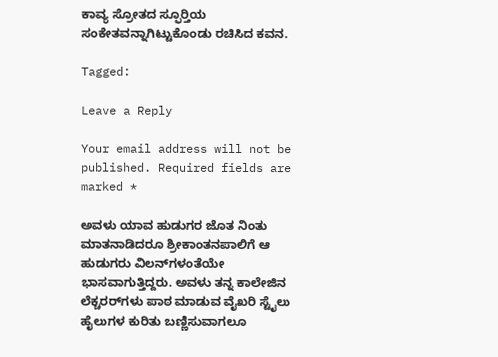ಕಾವ್ಯ ಸ್ರೋತದ ಸ್ಫೂರ್‍ತಿಯ ಸಂಕೇತವನ್ನಾಗಿಟ್ಟುಕೊಂಡು ರಚಿಸಿದ ಕವನ.

Tagged:

Leave a Reply

Your email address will not be published. Required fields are marked *

ಅವಳು ಯಾವ ಹುಡುಗರ ಜೊತ ನಿಂತು ಮಾತನಾಡಿದರೂ ಶ್ರೀಕಾಂತನಪಾಲಿಗೆ ಆ ಹುಡುಗರು ವಿಲನ್‌ಗಳಂತೆಯೇ ಭಾಸವಾಗುತ್ತಿದ್ದರು. ಅವಳು ತನ್ನ ಕಾಲೇಜಿನ ಲೆಕ್ಚರರ್‌ಗಳು ಪಾಠ ಮಾಡುವ ವೈಖರಿ ಸ್ಟೈಲು ಹೈಲುಗಳ ಕುರಿತು ಬಣ್ಣಿಸುವಾಗಲೂ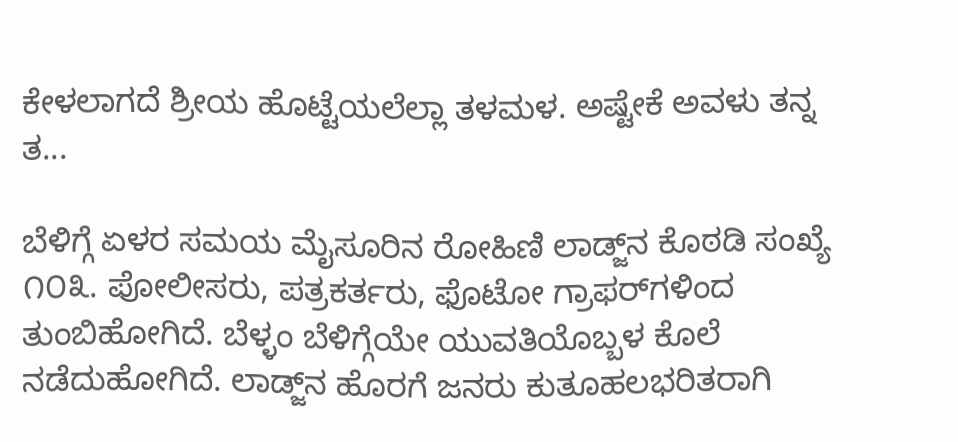ಕೇಳಲಾಗದೆ ಶ್ರೀಯ ಹೊಟ್ಟೆಯಲೆಲ್ಲಾ ತಳಮಳ. ಅಷ್ಟೇಕೆ ಅವಳು ತನ್ನ ತ...

ಬೆಳಿಗ್ಗೆ ಏಳರ ಸಮಯ ಮೈಸೂರಿನ ರೋಹಿಣಿ ಲಾಡ್ಜ್‌ನ ಕೊಠಡಿ ಸಂಖ್ಯೆ ೧೦೩. ಪೋಲೀಸರು, ಪತ್ರಕರ್ತರು, ಫೊಟೋ ಗ್ರಾಫರ್‌ಗಳಿಂದ ತುಂಬಿಹೋಗಿದೆ. ಬೆಳ್ಳಂ ಬೆಳಿಗ್ಗೆಯೇ ಯುವತಿಯೊಬ್ಬಳ ಕೊಲೆ ನಡೆದುಹೋಗಿದೆ. ಲಾಡ್ಜ್‌ನ ಹೊರಗೆ ಜನರು ಕುತೂಹಲಭರಿತರಾಗಿ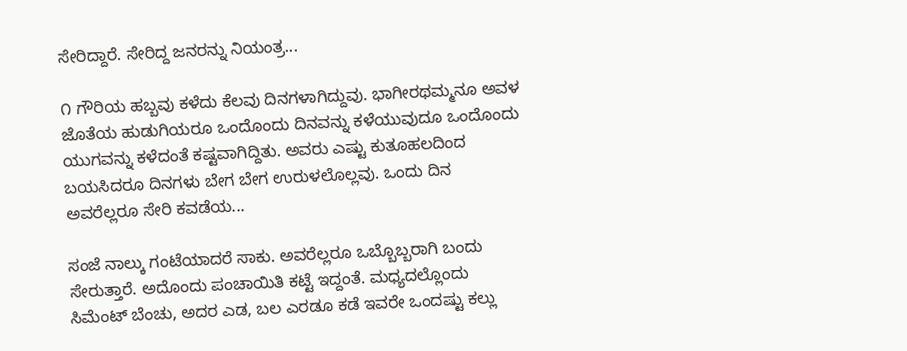ಸೇರಿದ್ದಾರೆ. ಸೇರಿದ್ದ ಜನರನ್ನು ನಿಯಂತ್ರ...

೧ ಗೌರಿಯ ಹಬ್ಬವು ಕಳೆದು ಕೆಲವು ದಿನಗಳಾಗಿದ್ದುವು. ಭಾಗೀರಥಮ್ಮನೂ ಅವಳ ಜೊತೆಯ ಹುಡುಗಿಯರೂ ಒಂದೊಂದು ದಿನವನ್ನು ಕಳೆಯುವುದೂ ಒಂದೊಂದು ಯುಗವನ್ನು ಕಳೆದಂತೆ ಕಷ್ಟವಾಗಿದ್ದಿತು. ಅವರು ಎಷ್ಟು ಕುತೂಹಲದಿಂದ ಬಯಸಿದರೂ ದಿನಗಳು ಬೇಗ ಬೇಗ ಉರುಳಲೊಲ್ಲವು. ಒಂದು ದಿನ ಅವರೆಲ್ಲರೂ ಸೇರಿ ಕವಡೆಯ...

ಸಂಜೆ ನಾಲ್ಕು ಗಂಟೆಯಾದರೆ ಸಾಕು. ಅವರೆಲ್ಲರೂ ಒಬ್ಬೊಬ್ಬರಾಗಿ ಬಂದು ಸೇರುತ್ತಾರೆ. ಅದೊಂದು ಪಂಚಾಯಿತಿ ಕಟ್ಟೆ ಇದ್ದಂತೆ. ಮಧ್ಯದಲ್ಲೊಂದು ಸಿಮೆಂಟ್ ಬೆಂಚು, ಅದರ ಎಡ, ಬಲ ಎರಡೂ ಕಡೆ ಇವರೇ ಒಂದಷ್ಟು ಕಲ್ಲು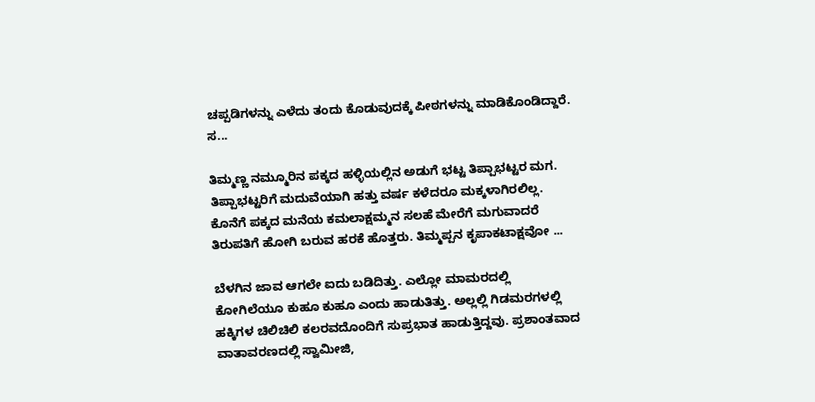ಚಪ್ಪಡಿಗಳನ್ನು ಎಳೆದು ತಂದು ಕೊಡುವುದಕ್ಕೆ ಪೀಠಗಳನ್ನು ಮಾಡಿಕೊಂಡಿದ್ದಾರೆ. ಸ...

ತಿಮ್ಮಣ್ಣ ನಮ್ಮೂರಿನ ಪಕ್ಕದ ಹಳ್ಳಿಯಲ್ಲಿನ ಅಡುಗೆ ಭಟ್ಟ ತಿಪ್ಪಾಭಟ್ಟರ ಮಗ. ತಿಪ್ಪಾಭಟ್ಟರಿಗೆ ಮದುವೆಯಾಗಿ ಹತ್ತು ವರ್ಷ ಕಳೆದರೂ ಮಕ್ಕಳಾಗಿರಲಿಲ್ಲ. ಕೊನೆಗೆ ಪಕ್ಕದ ಮನೆಯ ಕಮಲಾಕ್ಷಮ್ಮನ ಸಲಹೆ ಮೇರೆಗೆ ಮಗುವಾದರೆ ತಿರುಪತಿಗೆ ಹೋಗಿ ಬರುವ ಹರಕೆ ಹೊತ್ತರು. ತಿಮ್ಮಪ್ಪನ ಕೃಪಾಕಟಾಕ್ಷವೋ ...

ಬೆಳಗಿನ ಜಾವ ಆಗಲೇ ಐದು ಬಡಿದಿತ್ತು. ಎಲ್ಲೋ ಮಾಮರದಲ್ಲಿ ಕೋಗಿಲೆಯೂ ಕುಹೂ ಕುಹೂ ಎಂದು ಹಾಡುತಿತ್ತು. ಅಲ್ಲಲ್ಲಿ ಗಿಡಮರಗಳಲ್ಲಿ ಹಕ್ಕಿಗಳ ಚಿಲಿಚಿಲಿ ಕಲರವದೊಂದಿಗೆ ಸುಪ್ರಭಾತ ಹಾಡುತ್ತಿದ್ದವು. ಪ್ರಶಾಂತವಾದ ವಾತಾವರಣದಲ್ಲಿ ಸ್ವಾಮೀಜಿ,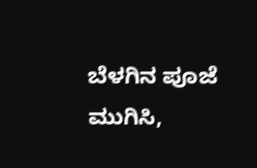ಬೆಳಗಿನ ಪೂಜೆ ಮುಗಿಸಿ,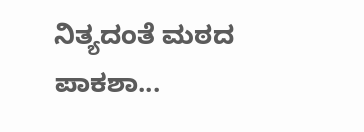ನಿತ್ಯದಂತೆ ಮಠದ ಪಾಕಶಾ...